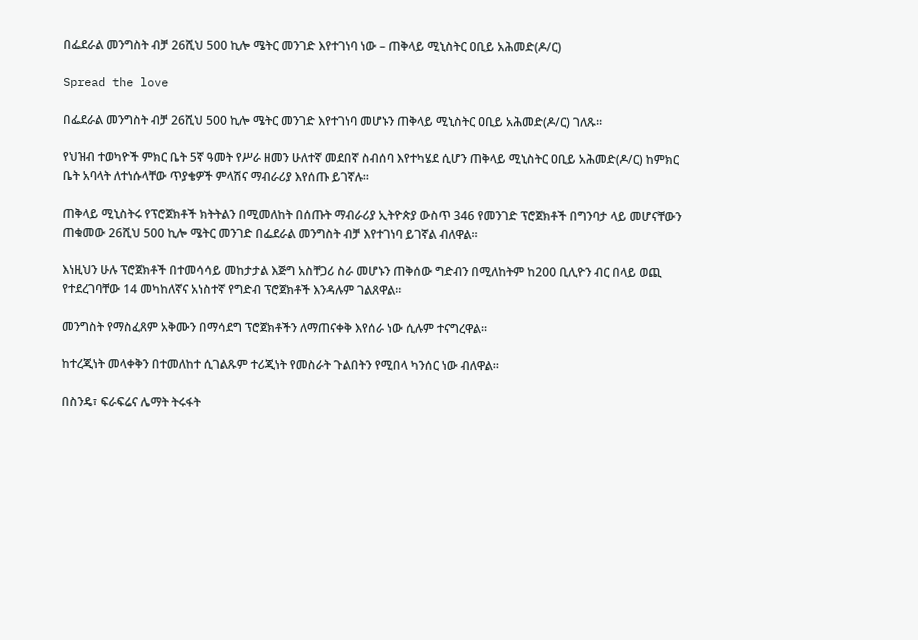በፌደራል መንግስት ብቻ 26ሺህ 500 ኪሎ ሜትር መንገድ እየተገነባ ነው – ጠቅላይ ሚኒስትር ዐቢይ አሕመድ(ዶ/ር)

Spread the love

በፌደራል መንግስት ብቻ 26ሺህ 500 ኪሎ ሜትር መንገድ እየተገነባ መሆኑን ጠቅላይ ሚኒስትር ዐቢይ አሕመድ(ዶ/ር) ገለጹ።

የህዝብ ተወካዮች ምክር ቤት 5ኛ ዓመት የሥራ ዘመን ሁለተኛ መደበኛ ስብሰባ እየተካሄደ ሲሆን ጠቅላይ ሚኒስትር ዐቢይ አሕመድ(ዶ/ር) ከምክር ቤት አባላት ለተነሱላቸው ጥያቄዎች ምላሽና ማብራሪያ እየሰጡ ይገኛሉ።

ጠቅላይ ሚኒስትሩ የፕሮጀክቶች ክትትልን በሚመለከት በሰጡት ማብራሪያ ኢትዮጵያ ውስጥ 346 የመንገድ ፕሮጀክቶች በግንባታ ላይ መሆናቸውን ጠቁመው 26ሺህ 500 ኪሎ ሜትር መንገድ በፌደራል መንግስት ብቻ እየተገነባ ይገኛል ብለዋል።

እነዚህን ሁሉ ፕሮጀክቶች በተመሳሳይ መከታታል እጅግ አስቸጋሪ ስራ መሆኑን ጠቅሰው ግድብን በሚለከትም ከ200 ቢሊዮን ብር በላይ ወጪ የተደረገባቸው 14 መካከለኛና አነስተኛ የግድብ ፕሮጀክቶች እንዳሉም ገልጸዋል።

መንግስት የማስፈጸም አቅሙን በማሳደግ ፕሮጀክቶችን ለማጠናቀቅ እየሰራ ነው ሲሉም ተናግረዋል።

ከተረጂነት መላቀቅን በተመለከተ ሲገልጹም ተሪጂነት የመስራት ጉልበትን የሚበላ ካንሰር ነው ብለዋል።

በስንዴ፣ ፍራፍሬና ሌማት ትሩፋት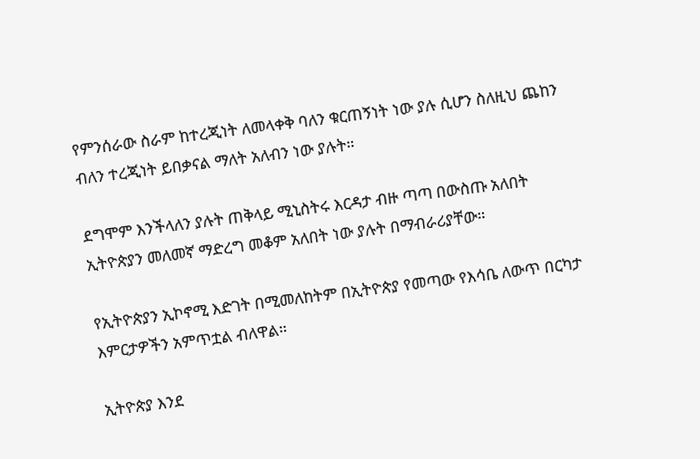የምንሰራው ስራም ከተረጂነት ለመላቀቅ ባለን ቁርጠኝነት ነው ያሉ ሲሆን ስለዚህ ጨከን ብለን ተረጂነት ይበቃናል ማለት አለብን ነው ያሉት።

ደግሞም እንችላለን ያሉት ጠቅላይ ሚኒስትሩ እርዳታ ብዙ ጣጣ በውስጡ አለበት ኢትዮጵያን መለመኛ ማድረግ መቆም አለበት ነው ያሉት በማብራሪያቸው።

የኢትዮጵያን ኢኮኖሚ እድገት በሚመለከትም በኢትዮጵያ የመጣው የእሳቤ ለውጥ በርካታ እምርታዎችን አምጥቷል ብለዋል።

ኢትዮጵያ እንደ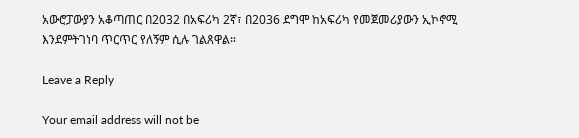አውሮፓውያን አቆጣጠር በ2032 በአፍሪካ 2ኛ፣ በ2036 ደግሞ ከአፍሪካ የመጀመሪያውን ኢኮኖሚ እንደምትገነባ ጥርጥር የለኝም ሲሉ ገልጸዋል።

Leave a Reply

Your email address will not be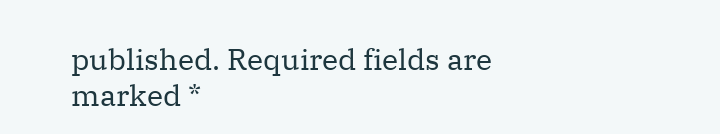published. Required fields are marked *